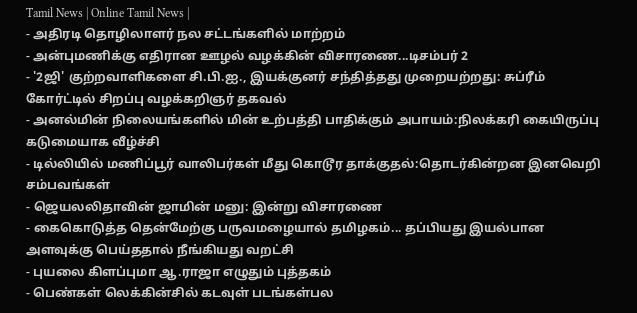Tamil News | Online Tamil News |
- அதிரடி தொழிலாளர் நல சட்டங்களில் மாற்றம்
- அன்புமணிக்கு எதிரான ஊழல் வழக்கின் விசாரணை...டிசம்பர் 2
- '2ஜி' குற்றவாளிகளை சி.பி.ஐ., இயக்குனர் சந்தித்தது முறையற்றது: சுப்ரீம் கோர்ட்டில் சிறப்பு வழக்கறிஞர் தகவல்
- அனல்மின் நிலையங்களில் மின் உற்பத்தி பாதிக்கும் அபாயம்:நிலக்கரி கையிருப்பு கடுமையாக வீழ்ச்சி
- டில்லியில் மணிப்பூர் வாலிபர்கள் மீது கொடூர தாக்குதல்:தொடர்கின்றன இனவெறி சம்பவங்கள்
- ஜெயலலிதாவின் ஜாமின் மனு: இன்று விசாரணை
- கைகொடுத்த தென்மேற்கு பருவமழையால் தமிழகம்... தப்பியது இயல்பான அளவுக்கு பெய்ததால் நீங்கியது வறட்சி
- புயலை கிளப்புமா ஆ.ராஜா எழுதும் புத்தகம்
- பெண்கள் லெக்கின்சில் கடவுள் படங்கள்பல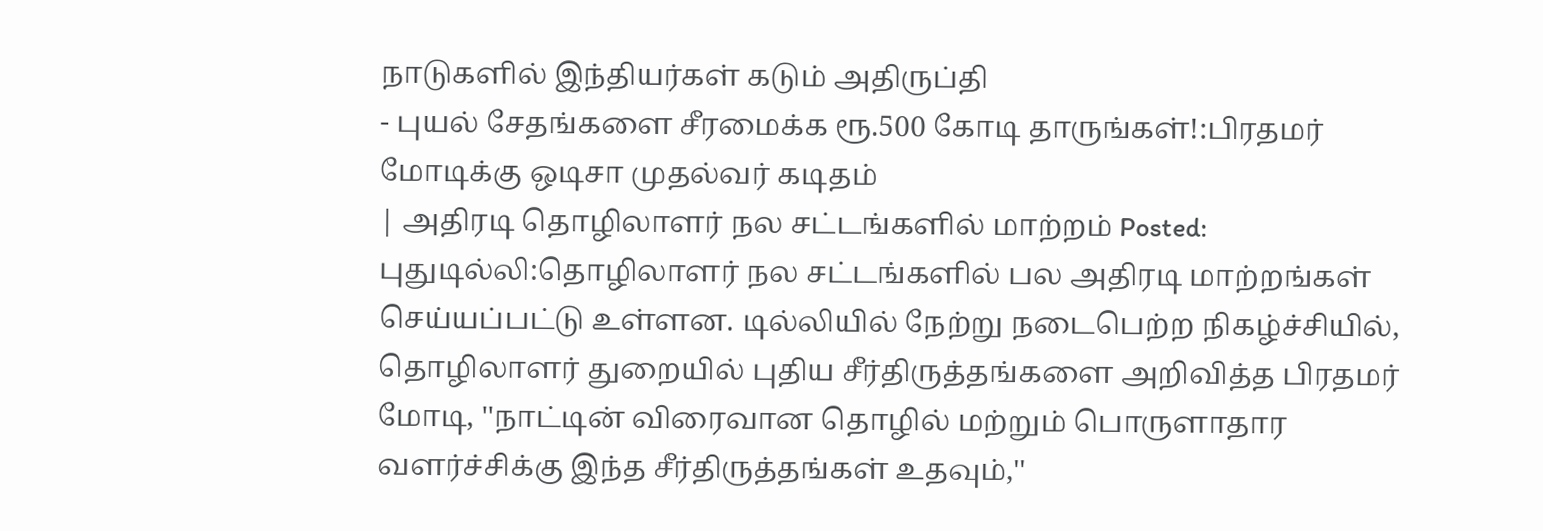நாடுகளில் இந்தியர்கள் கடும் அதிருப்தி
- புயல் சேதங்களை சீரமைக்க ரூ.500 கோடி தாருங்கள்!:பிரதமர் மோடிக்கு ஒடிசா முதல்வர் கடிதம்
| அதிரடி தொழிலாளர் நல சட்டங்களில் மாற்றம் Posted: புதுடில்லி:தொழிலாளர் நல சட்டங்களில் பல அதிரடி மாற்றங்கள் செய்யப்பட்டு உள்ளன. டில்லியில் நேற்று நடைபெற்ற நிகழ்ச்சியில், தொழிலாளர் துறையில் புதிய சீர்திருத்தங்களை அறிவித்த பிரதமர் மோடி, ''நாட்டின் விரைவான தொழில் மற்றும் பொருளாதார வளர்ச்சிக்கு இந்த சீர்திருத்தங்கள் உதவும்,''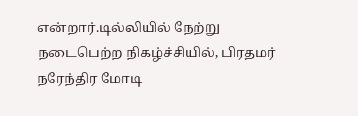என்றார்.டில்லியில் நேற்று நடைபெற்ற நிகழ்ச்சியில், பிரதமர் நரேந்திர மோடி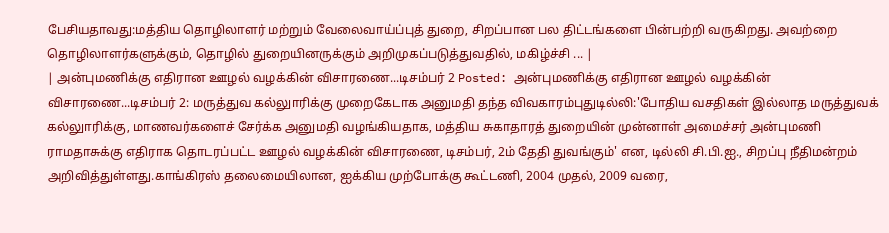பேசியதாவது:மத்திய தொழிலாளர் மற்றும் வேலைவாய்ப்புத் துறை, சிறப்பான பல திட்டங்களை பின்பற்றி வருகிறது. அவற்றை தொழிலாளர்களுக்கும், தொழில் துறையினருக்கும் அறிமுகப்படுத்துவதில், மகிழ்ச்சி ... |
| அன்புமணிக்கு எதிரான ஊழல் வழக்கின் விசாரணை...டிசம்பர் 2 Posted: அன்புமணிக்கு எதிரான ஊழல் வழக்கின் விசாரணை...டிசம்பர் 2: மருத்துவ கல்லுாரிக்கு முறைகேடாக அனுமதி தந்த விவகாரம்புதுடில்லி:'போதிய வசதிகள் இல்லாத மருத்துவக் கல்லுாரிக்கு, மாணவர்களைச் சேர்க்க அனுமதி வழங்கியதாக, மத்திய சுகாதாரத் துறையின் முன்னாள் அமைச்சர் அன்புமணி ராமதாசுக்கு எதிராக தொடரப்பட்ட ஊழல் வழக்கின் விசாரணை, டிசம்பர், 2ம் தேதி துவங்கும்' என, டில்லி சி.பி.ஐ., சிறப்பு நீதிமன்றம் அறிவித்துள்ளது.காங்கிரஸ் தலைமையிலான, ஐக்கிய முற்போக்கு கூட்டணி, 2004 முதல், 2009 வரை,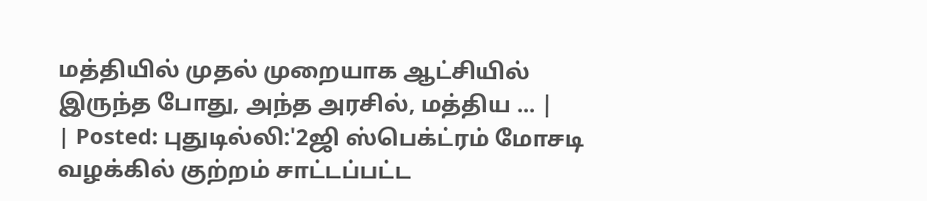மத்தியில் முதல் முறையாக ஆட்சியில் இருந்த போது, அந்த அரசில், மத்திய ... |
| Posted: புதுடில்லி:'2ஜி ஸ்பெக்ட்ரம் மோசடி வழக்கில் குற்றம் சாட்டப்பட்ட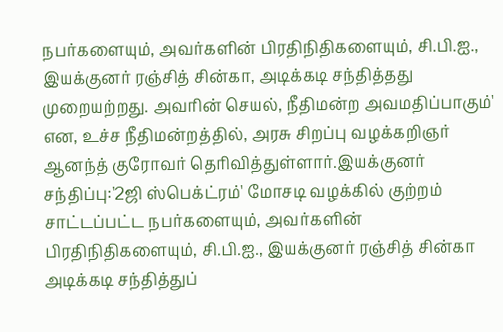நபர்களையும், அவர்களின் பிரதிநிதிகளையும், சி.பி.ஐ., இயக்குனர் ரஞ்சித் சின்கா, அடிக்கடி சந்தித்தது முறையற்றது. அவரின் செயல், நீதிமன்ற அவமதிப்பாகும்' என, உச்ச நீதிமன்றத்தில், அரசு சிறப்பு வழக்கறிஞர் ஆனந்த் குரோவர் தெரிவித்துள்ளார்.இயக்குனர் சந்திப்பு:'2ஜி ஸ்பெக்ட்ரம்' மோசடி வழக்கில் குற்றம் சாட்டப்பட்ட நபர்களையும், அவர்களின் பிரதிநிதிகளையும், சி.பி.ஐ., இயக்குனர் ரஞ்சித் சின்கா அடிக்கடி சந்தித்துப்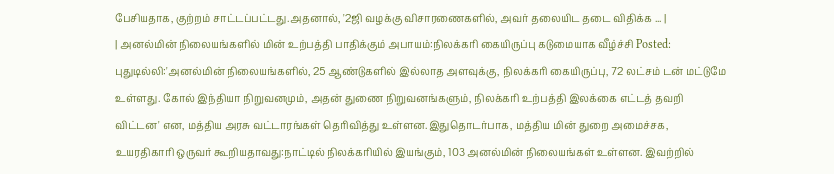பேசியதாக, குற்றம் சாட்டப்பட்டது.அதனால், '2ஜி வழக்கு விசாரணைகளில், அவர் தலையிட தடை விதிக்க ... |
| அனல்மின் நிலையங்களில் மின் உற்பத்தி பாதிக்கும் அபாயம்:நிலக்கரி கையிருப்பு கடுமையாக வீழ்ச்சி Posted: புதுடில்லி:'அனல்மின் நிலையங்களில், 25 ஆண்டுகளில் இல்லாத அளவுக்கு, நிலக்கரி கையிருப்பு, 72 லட்சம் டன் மட்டுமே உள்ளது. கோல் இந்தியா நிறுவனமும், அதன் துணை நிறுவனங்களும், நிலக்கரி உற்பத்தி இலக்கை எட்டத் தவறி விட்டன' என, மத்திய அரசு வட்டாரங்கள் தெரிவித்து உள்ளன.இதுதொடர்பாக, மத்திய மின் துறை அமைச்சக, உயரதிகாரி ஒருவர் கூறியதாவது:நாட்டில் நிலக்கரியில் இயங்கும், 103 அனல்மின் நிலையங்கள் உள்ளன. இவற்றில்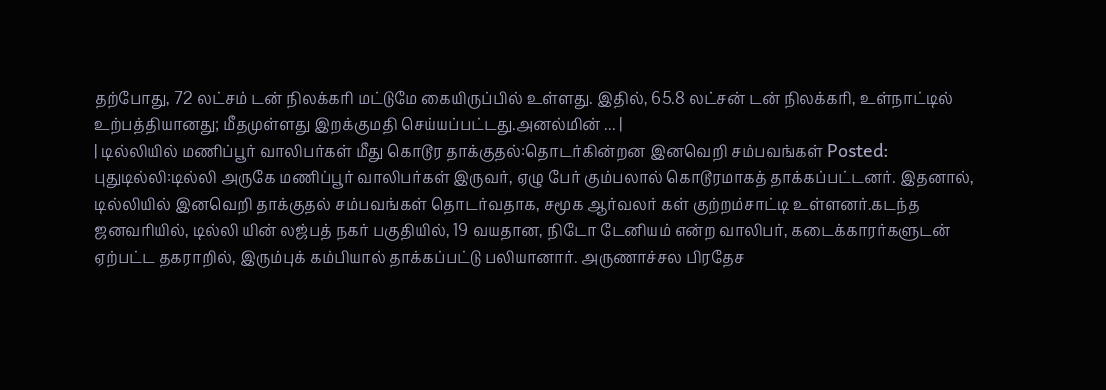தற்போது, 72 லட்சம் டன் நிலக்கரி மட்டுமே கையிருப்பில் உள்ளது. இதில், 65.8 லட்சன் டன் நிலக்கரி, உள்நாட்டில் உற்பத்தியானது; மீதமுள்ளது இறக்குமதி செய்யப்பட்டது.அனல்மின் ... |
| டில்லியில் மணிப்பூர் வாலிபர்கள் மீது கொடூர தாக்குதல்:தொடர்கின்றன இனவெறி சம்பவங்கள் Posted: புதுடில்லி:டில்லி அருகே மணிப்பூர் வாலிபர்கள் இருவர், ஏழு பேர் கும்பலால் கொடூரமாகத் தாக்கப்பட்டனர். இதனால், டில்லியில் இனவெறி தாக்குதல் சம்பவங்கள் தொடர்வதாக, சமூக ஆர்வலர் கள் குற்றம்சாட்டி உள்ளனர்.கடந்த ஜனவரியில், டில்லி யின் லஜ்பத் நகர் பகுதியில், 19 வயதான, நிடோ டேனியம் என்ற வாலிபர், கடைக்காரர்களுடன் ஏற்பட்ட தகராறில், இரும்புக் கம்பியால் தாக்கப்பட்டு பலியானார். அருணாச்சல பிரதேச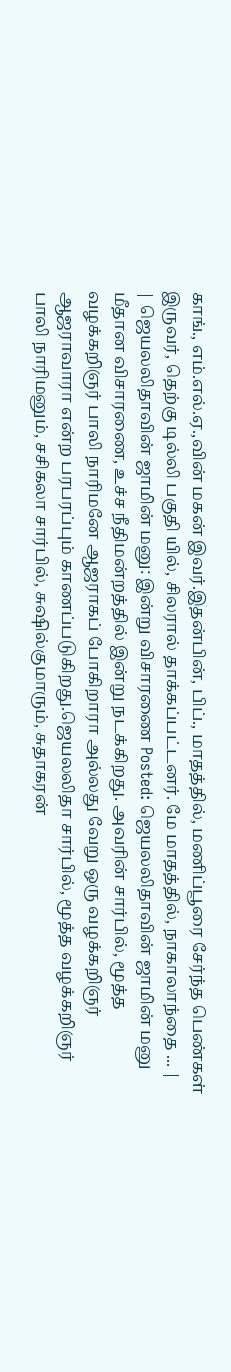காங்., எம்.எல்.ஏ.,வின் மகன் இவர்.இதன்பின், பிப்., மாதத்தில், மணிப்பூரை சேர்ந்த பெண்கள் இருவர், தெற்கு டில்லி பகுதி யில், சிலரால் தாக்கப்பட்டனர். மே மாதத்தில், நாகாலாந்தை ... |
| ஜெயலலிதாவின் ஜாமின் மனு: இன்று விசாரணை Posted: ஜெயலலிதாவின் ஜாமின் மனு மீதான விசாரணை, உச்ச நீதிமன்றத்தில் இன்று நடக்கிறது. அவரின் சார்பில், மூத்த வழக்கறிஞர் பாலி நாரிமனே ஆஜராகப் போகிறாரா அல்லது வேறு ஒரு வழக்கறிஞர் ஆஜராவாரா என்ற பரபரப்பும் காணப்படுகிறது.ஜெயலலிதா சார்பில், மூத்த வழக்கறிஞர் பாலி நாரிமனும், சசிகலா சார்பில், சுஷில்குமாரும், சுதாகரன்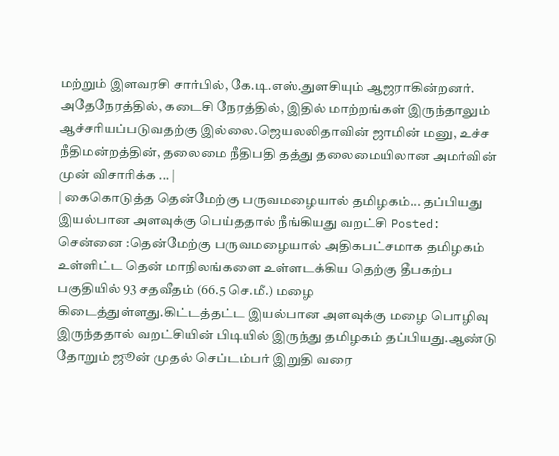மற்றும் இளவரசி சார்பில், கே.டி.எஸ்.துளசியும் ஆஜராகின்றனர். அதேநேரத்தில், கடைசி நேரத்தில், இதில் மாற்றங்கள் இருந்தாலும் ஆச்சரியப்படுவதற்கு இல்லை.ஜெயலலிதாவின் ஜாமின் மனு, உச்ச நீதிமன்றத்தின், தலைமை நீதிபதி தத்து தலைமையிலான அமர்வின் முன் விசாரிக்க ... |
| கைகொடுத்த தென்மேற்கு பருவமழையால் தமிழகம்... தப்பியது இயல்பான அளவுக்கு பெய்ததால் நீங்கியது வறட்சி Posted: சென்னை :தென்மேற்கு பருவமழையால் அதிகபட்சமாக தமிழகம் உள்ளிட்ட தென் மாநிலங்களை உள்ளடக்கிய தெற்கு தீபகற்ப பகுதியில் 93 சதவீதம் (66.5 செ.மீ.) மழை கிடைத்துள்ளது.கிட்டத்தட்ட இயல்பான அளவுக்கு மழை பொழிவு இருந்ததால் வறட்சியின் பிடியில் இருந்து தமிழகம் தப்பியது.ஆண்டு தோறும் ஜூன் முதல் செப்டம்பர் இறுதி வரை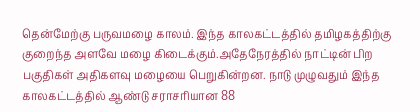தென்மேற்கு பருவமழை காலம். இந்த காலகட்டத்தில் தமிழகத்திற்கு குறைந்த அளவே மழை கிடைக்கும்.அதேநேரத்தில் நாட்டின் பிற பகுதிகள் அதிகளவு மழையை பெறுகின்றன. நாடு முழுவதும் இந்த காலகட்டத்தில் ஆண்டு சராசரியான 88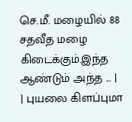செ.மீ. மழையில் 88 சதவீத மழை கிடைக்கும்.இந்த ஆண்டும் அந்த ... |
| புயலை கிளப்புமா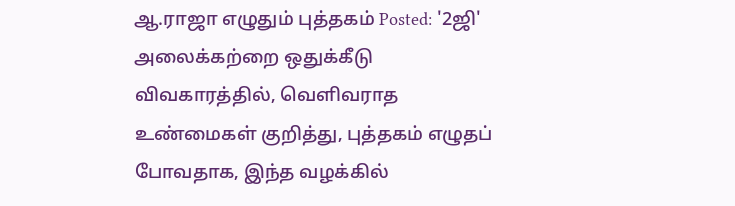ஆ.ராஜா எழுதும் புத்தகம் Posted: '2ஜி' அலைக்கற்றை ஒதுக்கீடு விவகாரத்தில், வெளிவராத உண்மைகள் குறித்து, புத்தகம் எழுதப் போவதாக, இந்த வழக்கில்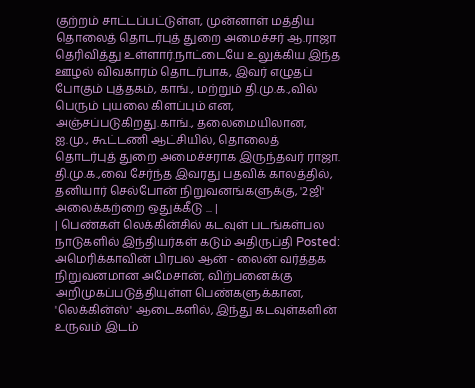குற்றம் சாட்டப்பட்டுள்ள, முன்னாள் மத்திய தொலைத் தொடர்புத் துறை அமைச்சர் ஆ.ராஜா தெரிவித்து உள்ளார்.நாட்டையே உலுக்கிய இந்த ஊழல் விவகாரம் தொடர்பாக, இவர் எழுதப் போகும் புத்தகம், காங்., மற்றும் தி.மு.க.,வில் பெரும் புயலை கிளப்பும் என, அஞ்சப்படுகிறது.காங்., தலைமையிலான, ஐ.மு., கூட்டணி ஆட்சியில், தொலைத் தொடர்புத் துறை அமைச்சராக இருந்தவர் ராஜா. தி.மு.க.,வை சேர்ந்த இவரது பதவிக் காலத்தில், தனியார் செல்போன் நிறுவனங்களுக்கு, '2ஜி' அலைக்கற்றை ஒதுக்கீடு ... |
| பெண்கள் லெக்கின்சில் கடவுள் படங்கள்பல நாடுகளில் இந்தியர்கள் கடும் அதிருப்தி Posted: அமெரிக்காவின் பிரபல ஆன் - லைன் வர்த்தக நிறுவனமான அமேசான், விற்பனைக்கு அறிமுகப்படுத்தியுள்ள பெண்களுக்கான, 'லெக்கின்ஸ்' ஆடைகளில், இந்து கடவுள்களின் உருவம் இடம்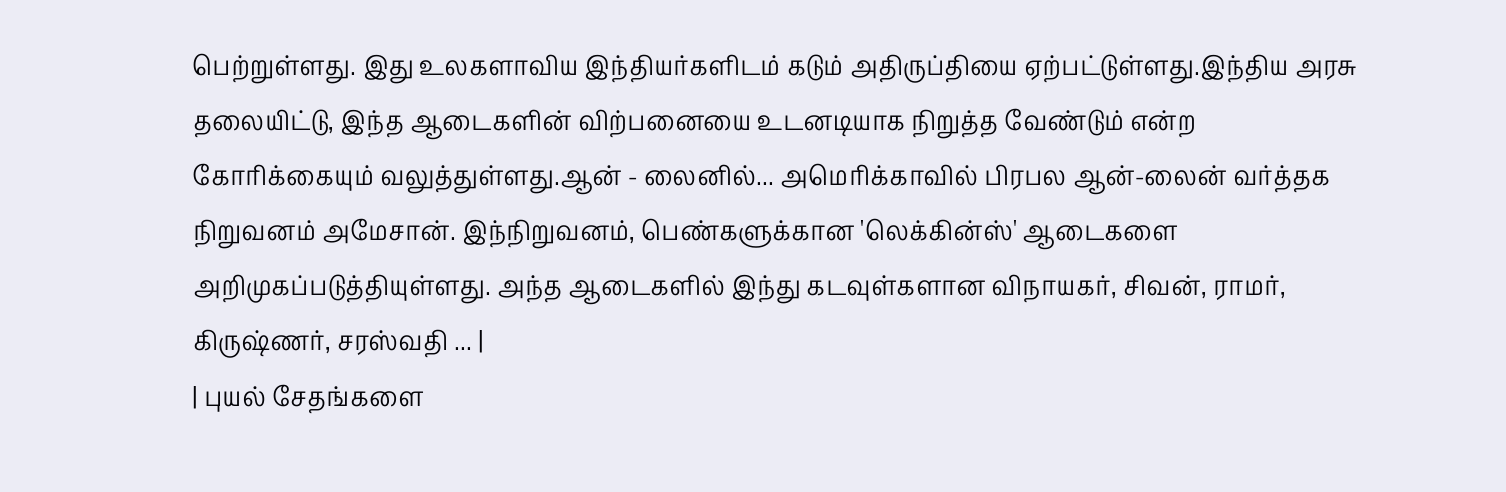பெற்றுள்ளது. இது உலகளாவிய இந்தியர்களிடம் கடும் அதிருப்தியை ஏற்பட்டுள்ளது.இந்திய அரசு தலையிட்டு, இந்த ஆடைகளின் விற்பனையை உடனடியாக நிறுத்த வேண்டும் என்ற கோரிக்கையும் வலுத்துள்ளது.ஆன் - லைனில்... அமெரிக்காவில் பிரபல ஆன்-லைன் வர்த்தக நிறுவனம் அமேசான். இந்நிறுவனம், பெண்களுக்கான 'லெக்கின்ஸ்' ஆடைகளை அறிமுகப்படுத்தியுள்ளது. அந்த ஆடைகளில் இந்து கடவுள்களான விநாயகர், சிவன், ராமர், கிருஷ்ணர், சரஸ்வதி ... |
| புயல் சேதங்களை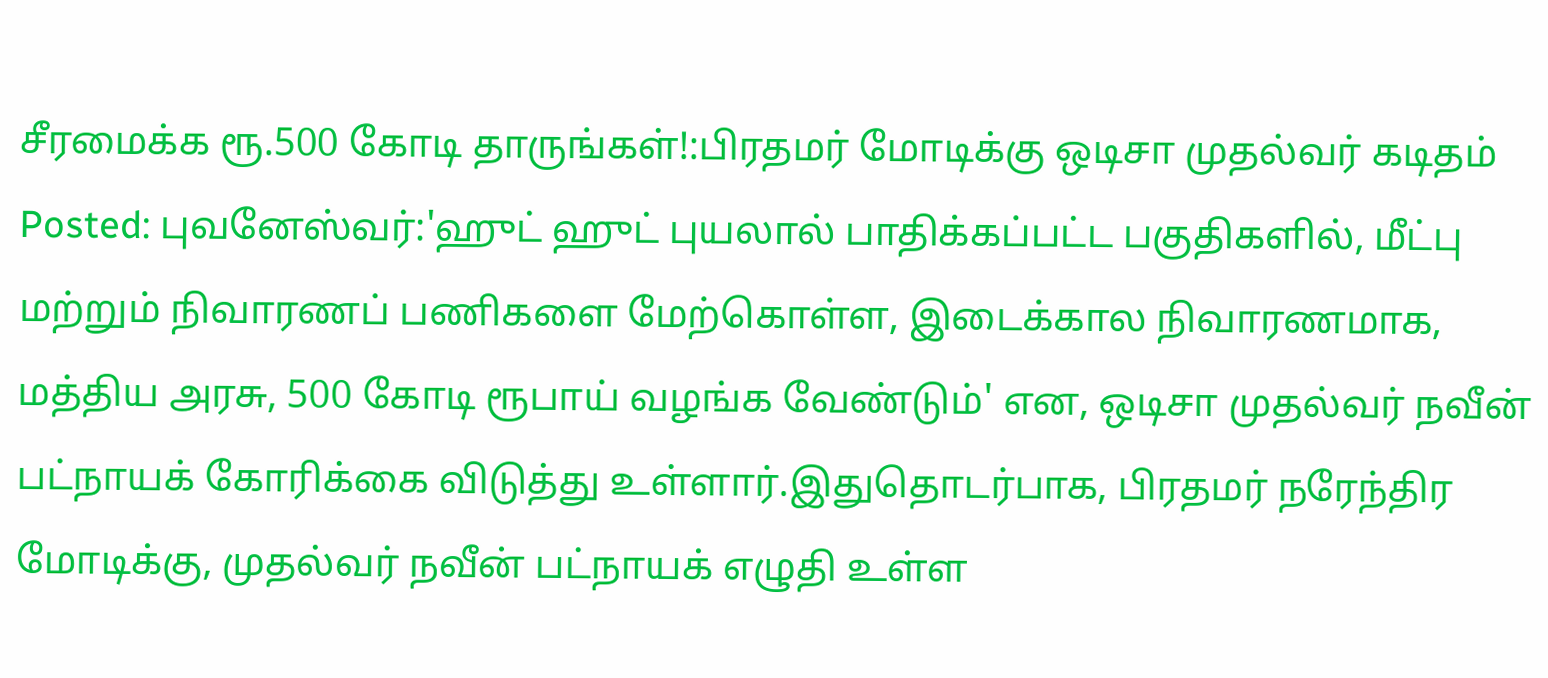சீரமைக்க ரூ.500 கோடி தாருங்கள்!:பிரதமர் மோடிக்கு ஒடிசா முதல்வர் கடிதம் Posted: புவனேஸ்வர்:'ஹுட் ஹுட் புயலால் பாதிக்கப்பட்ட பகுதிகளில், மீட்பு மற்றும் நிவாரணப் பணிகளை மேற்கொள்ள, இடைக்கால நிவாரணமாக, மத்திய அரசு, 500 கோடி ரூபாய் வழங்க வேண்டும்' என, ஒடிசா முதல்வர் நவீன் பட்நாயக் கோரிக்கை விடுத்து உள்ளார்.இதுதொடர்பாக, பிரதமர் நரேந்திர மோடிக்கு, முதல்வர் நவீன் பட்நாயக் எழுதி உள்ள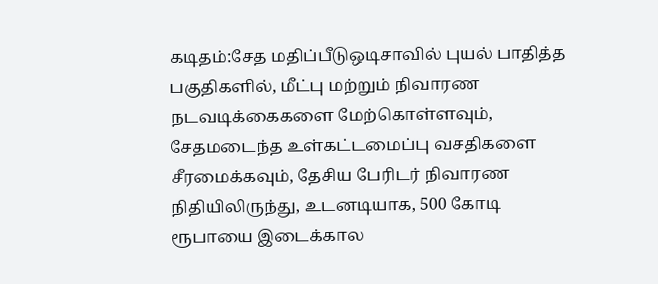கடிதம்:சேத மதிப்பீடுஒடிசாவில் புயல் பாதித்த பகுதிகளில், மீட்பு மற்றும் நிவாரண நடவடிக்கைகளை மேற்கொள்ளவும், சேதமடைந்த உள்கட்டமைப்பு வசதிகளை சீரமைக்கவும், தேசிய பேரிடர் நிவாரண நிதியிலிருந்து, உடனடியாக, 500 கோடி ரூபாயை இடைக்கால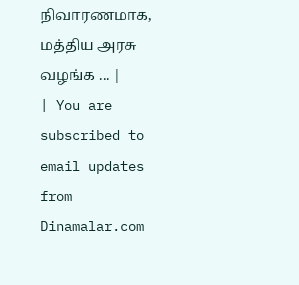நிவாரணமாக, மத்திய அரசு வழங்க ... |
| You are subscribed to email updates from Dinamalar.com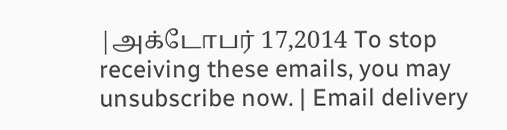|அக்டோபர் 17,2014 To stop receiving these emails, you may unsubscribe now. | Email delivery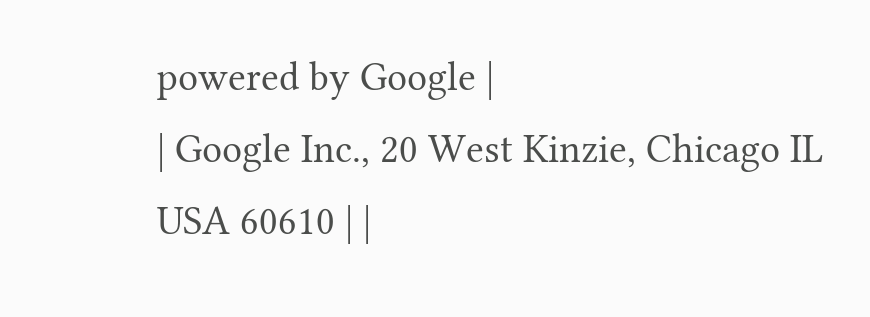powered by Google |
| Google Inc., 20 West Kinzie, Chicago IL USA 60610 | |